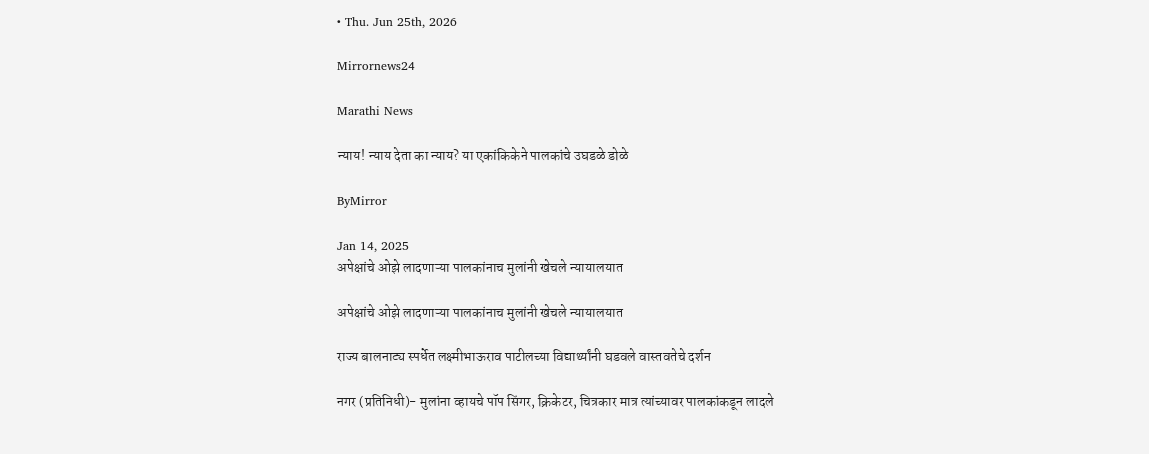• Thu. Jun 25th, 2026

Mirrornews24

Marathi News

न्याय! न्याय देता का न्याय? या एकांकिकेने पालकांचे उघडळे डोळे

ByMirror

Jan 14, 2025
अपेक्षांचे ओझे लादणाऱ्या पालकांनाच मुलांनी खेचले न्यायालयात

अपेक्षांचे ओझे लादणाऱ्या पालकांनाच मुलांनी खेचले न्यायालयात

राज्य बालनाट्य स्पर्धेत लक्ष्मीभाऊराव पाटीलच्या विद्यार्थ्यांनी घडवले वास्तवतेचे दर्शन

नगर (प्रतिनिधी)- मुलांना व्हायचे पॉप सिंगर, क्रिकेटर, चित्रकार मात्र त्यांच्यावर पालकांकडून लादले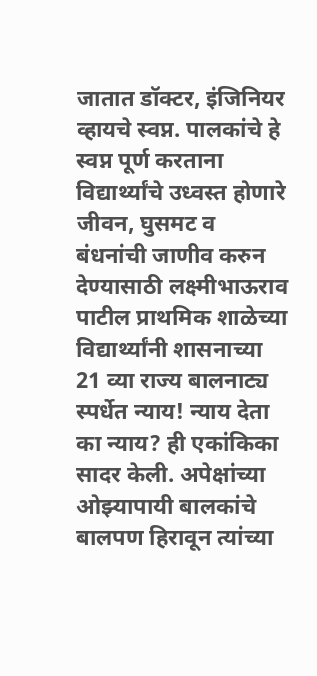जातात डॉक्टर, इंजिनियर व्हायचे स्वप्न. पालकांचे हे स्वप्न पूर्ण करताना विद्यार्थ्यांचे उध्वस्त होणारे जीवन, घुसमट व बंधनांची जाणीव करुन देण्यासाठी लक्ष्मीभाऊराव पाटील प्राथमिक शाळेच्या विद्यार्थ्यांनी शासनाच्या 21 व्या राज्य बालनाट्य स्पर्धेत न्याय! न्याय देता का न्याय? ही एकांकिका सादर केली. अपेक्षांच्या ओझ्यापायी बालकांचे बालपण हिरावून त्यांच्या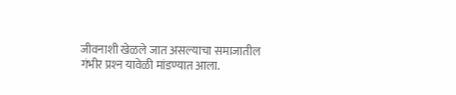जीवनाशी खेळले जात असल्याचा समाजातील गंभीर प्रश्‍न यावेळी मांडण्यात आला.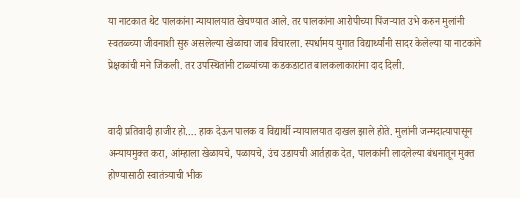या नाटकात थेट पालकांना न्यायालयात खेचण्यात आले. तर पालकांना आरोपीच्या पिंजऱ्यात उभे करुन मुलांनी स्वतळ्च्या जीवनाशी सुरु असलेल्या खेळाचा जाब विचारला. स्पर्धामय युगात विद्यार्थ्यांनी सादर केलेल्या या नाटकांने प्रेक्षकांची मने जिंकली. तर उपस्थितांनी टाळ्यांच्या कडकडाटात बालकलाकारांना दाद दिली.


वादी प्रतिवादी हाजीर हो…. हाक देऊन पालक व विद्यार्थी न्यायालयात दाखल झाले होते. मुलांनी जन्मदात्यापासून अन्यायमुक्त करा, आंम्हाला खेळायचे, पळायचे, उंच उडायची आर्तहाक देत, पालकांनी लादलेल्या बंधनातून मुक्त होण्यासाठी स्वातंत्र्याची भीक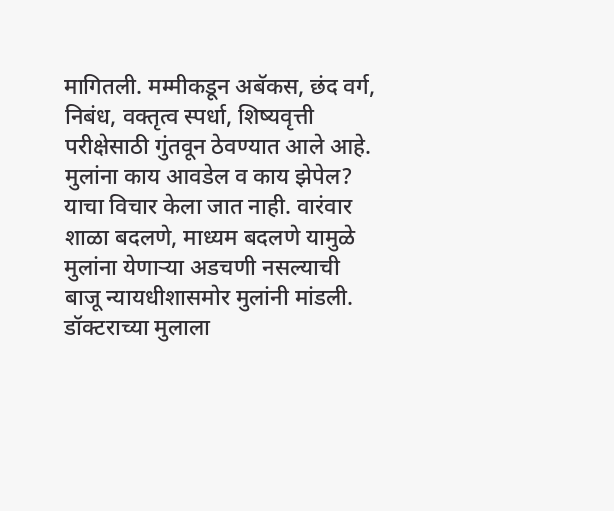मागितली. मम्मीकडून अबॅकस, छंद वर्ग, निबंध, वक्तृत्व स्पर्धा, शिष्यवृत्ती परीक्षेसाठी गुंतवून ठेवण्यात आले आहे. मुलांना काय आवडेल व काय झेपेल? याचा विचार केला जात नाही. वारंवार शाळा बदलणे, माध्यम बदलणे यामुळे मुलांना येणाऱ्या अडचणी नसल्याची बाजू न्यायधीशासमोर मुलांनी मांडली. डॉक्टराच्या मुलाला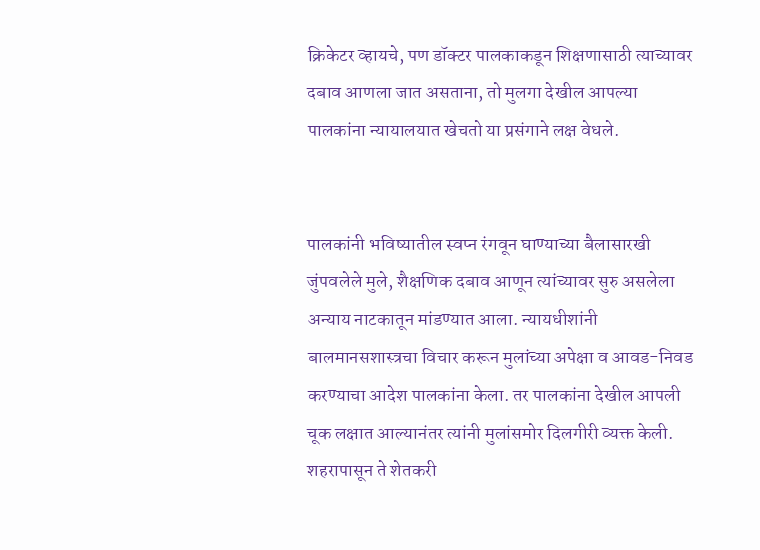क्रिकेटर व्हायचे, पण डॉक्टर पालकाकडून शिक्षणासाठी त्याच्यावर दबाव आणला जात असताना, तो मुलगा देखील आपल्या पालकांना न्यायालयात खेचतो या प्रसंगाने लक्ष वेधले.


पालकांनी भविष्यातील स्वप्न रंगवून घाण्याच्या बैलासारखी जुंपवलेले मुले, शैक्षणिक दबाव आणून त्यांच्यावर सुरु असलेला अन्याय नाटकातून मांडण्यात आला. न्यायधीशांनी बालमानसशास्त्रचा विचार करून मुलांच्या अपेक्षा व आवड-निवड करण्याचा आदेश पालकांना केला. तर पालकांना देखील आपली चूक लक्षात आल्यानंतर त्यांनी मुलांसमोर दिलगीरी व्यक्त केली. शहरापासून ते शेतकरी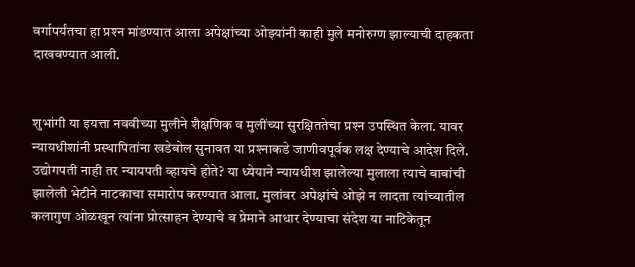वर्गापर्यंतचा हा प्रश्‍न मांडण्यात आला अपेक्षांच्या ओझ्यांनी काही मुले मनोरुग्ण झाल्याची दाहकता दाखवण्यात आली.


शुभांगी या इयत्ता नववीच्या मुलीने शैक्षणिक व मुलींच्या सुरक्षिततेचा प्रश्‍न उपस्थित केला. यावर न्यायधीशांनी प्रस्थापितांना खडेबोल सुनावत या प्रश्‍नाकडे जाणीवपूर्वक लक्ष देण्याचे आदेश दिले. उद्योगपती नाही तर न्यायपती व्हायचे होते? या ध्येयाने न्यायधीश झालेल्या मुलाला त्याचे बाबांची झालेली भेटीने नाटकाचा समारोप करण्यात आला. मुलांवर अपेक्षांचे ओझे न लादता त्यांच्यातील कलागुण ओळखून त्यांना प्रोत्साहन देण्याचे व प्रेमाने आधार देण्याचा संदेश या नाटिकेतून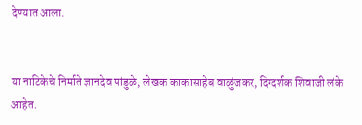देण्यात आला.


या नाटिकेचे निर्माते ज्ञानदेव पांडुळे, लेखक काकासाहेब वाळुंजकर, दिग्दर्शक शिवाजी लंके आहेत.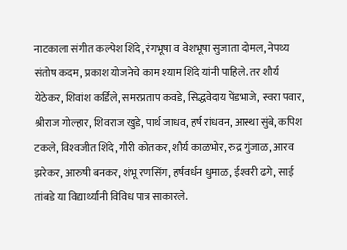नाटकाला संगीत कल्पेश शिंदे, रंगभूषा व वेशभूषा सुजाता दोमल, नेपथ्य संतोष कदम, प्रकाश योजनेचे काम श्‍याम शिंदे यांनी पाहिले. तर शौर्य येठेकर, शिवांश कर्डिले, समरप्रताप कवडे, सिद्धवेदाय पेंडभाजे, स्वरा पवार, श्रीराज गोल्हार, शिवराज खुडे, पार्थ जाधव, हर्ष रांधवन, आस्था सुंबे, कपिश टकले, विश्‍वजीत शिंदे, गौरी कोतकर, शौर्य काळभोर, रुद्र गुंजाळ, आरव झरेकर, आरुषी बनकर, शंभू रणसिंग, हर्षवर्धन धुमाळ, ईश्‍वरी ढगे, साई तांबडे या विद्यार्थ्यांनी विविध पात्र साकारले.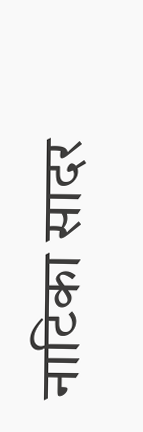नाटिका सादर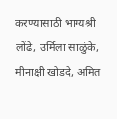करण्यासाठी भाग्यश्री लोंढे, उर्मिला साळुंके, मीनाक्षी खोडदे, अमित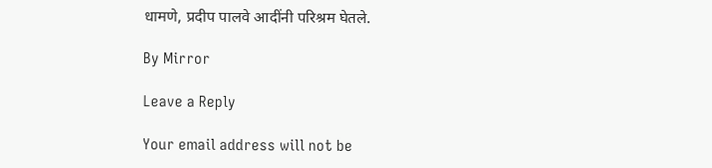धामणे, प्रदीप पालवे आदींनी परिश्रम घेतले.

By Mirror

Leave a Reply

Your email address will not be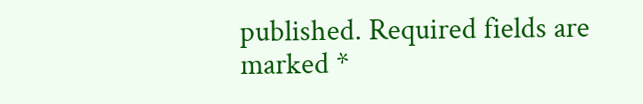published. Required fields are marked *